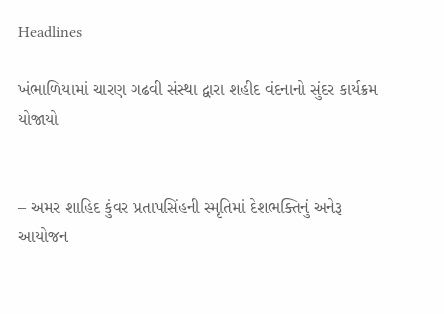Headlines

ખંભાળિયામાં ચારણ ગઢવી સંસ્થા દ્વારા શહીદ વંદનાનો સુંદર કાર્યક્રમ યોજાયો


– અમર શાહિદ કુંવર પ્રતાપસિંહની સ્મૃતિમાં દેશભક્તિનું અનેરૂ આયોજન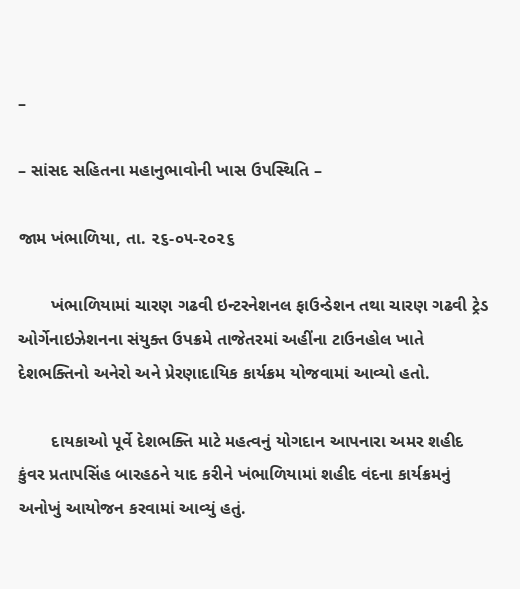–

– સાંસદ સહિતના મહાનુભાવોની ખાસ ઉપસ્થિતિ –

જામ ખંભાળિયા, તા. ૨૬-૦૫-૨૦૨૬

       ખંભાળિયામાં ચારણ ગઢવી ઇન્ટરનેશનલ ફાઉન્ડેશન તથા ચારણ ગઢવી ટ્રેડ ઓર્ગેનાઇઝેશનના સંયુક્ત ઉપક્રમે તાજેતરમાં અહીંના ટાઉનહોલ ખાતે દેશભક્તિનો અનેરો અને પ્રેરણાદાયિક કાર્યક્રમ યોજવામાં આવ્યો હતો.

       દાયકાઓ પૂર્વે દેશભક્તિ માટે મહત્વનું યોગદાન આપનારા અમર શહીદ કુંવર પ્રતાપસિંહ બારહઠને યાદ કરીને ખંભાળિયામાં શહીદ વંદના કાર્યક્રમનું અનોખું આયોજન કરવામાં આવ્યું હતું.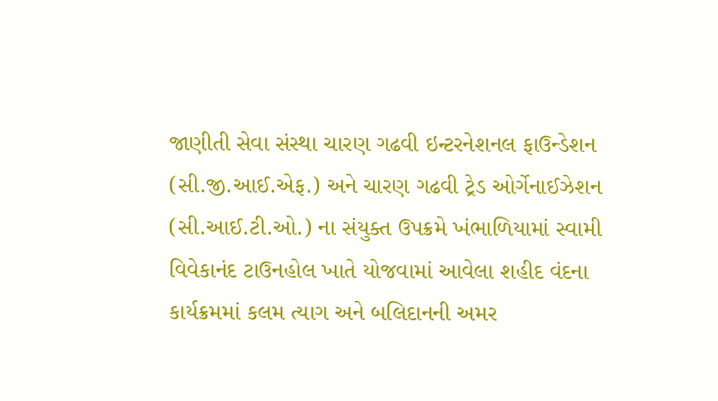જાણીતી સેવા સંસ્થા ચારણ ગઢવી ઇન્ટરનેશનલ ફાઉન્ડેશન (સી.જી.આઈ.એફ.) અને ચારણ ગઢવી ટ્રેડ ઓર્ગેનાઈઝેશન (સી.આઈ.ટી.ઓ.) ના સંયુક્ત ઉપક્રમે ખંભાળિયામાં સ્વામી વિવેકાનંદ ટાઉનહોલ ખાતે યોજવામાં આવેલા શહીદ વંદના કાર્યક્રમમાં કલમ ત્યાગ અને બલિદાનની અમર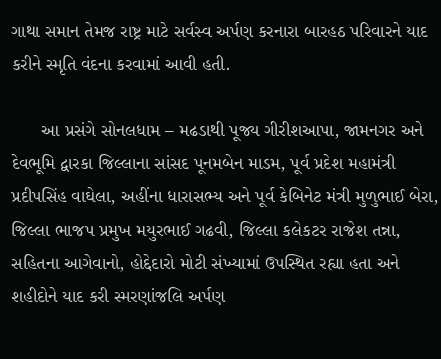ગાથા સમાન તેમજ રાષ્ટ્ર માટે સર્વસ્વ અર્પણ કરનારા બારહઠ પરિવારને યાદ કરીને સ્મૃતિ વંદના કરવામાં આવી હતી.

      આ પ્રસંગે સોનલધામ – મઢડાથી પૂજ્ય ગીરીશઆપા, જામનગર અને દેવભૂમિ દ્વારકા જિલ્લાના સાંસદ પૂનમબેન માડમ, પૂર્વ પ્રદેશ મહામંત્રી પ્રદીપસિંહ વાઘેલા, અહીંના ધારાસભ્ય અને પૂર્વ કેબિનેટ મંત્રી મુળુભાઈ બેરા, જિલ્લા ભાજપ પ્રમુખ મયુરભાઈ ગઢવી, જિલ્લા કલેકટર રાજેશ તન્ના, સહિતના આગેવાનો, હોદ્દેદારો મોટી સંખ્યામાં ઉપસ્થિત રહ્યા હતા અને શહીદોને યાદ કરી સ્મરણાંજલિ અર્પણ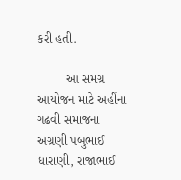કરી હતી.

        આ સમગ્ર આયોજન માટે અહીંના ગઢવી સમાજના અગ્રણી પબુભાઈ ધારાણી, રાજાભાઈ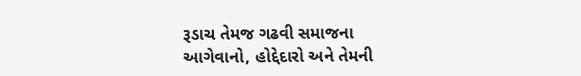રૂડાચ તેમજ ગઢવી સમાજના આગેવાનો, હોદ્દેદારો અને તેમની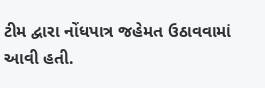ટીમ દ્વારા નોંધપાત્ર જહેમત ઉઠાવવામાં આવી હતી.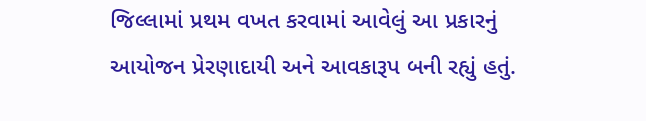જિલ્લામાં પ્રથમ વખત કરવામાં આવેલું આ પ્રકારનું આયોજન પ્રેરણાદાયી અને આવકારૂપ બની રહ્યું હતું.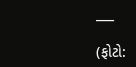___

(ફોટો: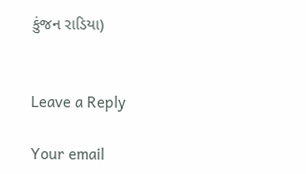કુંજન રાડિયા)


Leave a Reply

Your email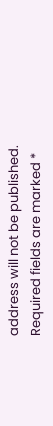address will not be published. Required fields are marked *